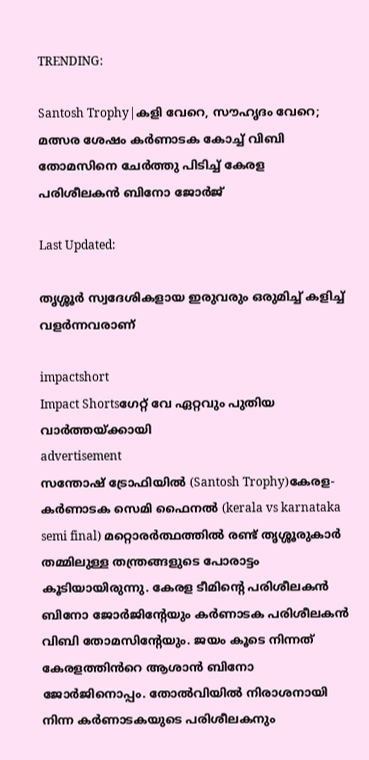TRENDING:

Santosh Trophy|കളി വേറെ, സൗഹൃദം വേറെ; മത്സര ശേഷം കർണാടക കോച്ച് വിബി തോമസിനെ ചേർത്തു പിടിച്ച് കേരള പരിശീലകൻ ബിനോ ജോർജ്

Last Updated:

തൃശ്ശൂർ സ്വദേശികളായ ഇരുവരും ഒരുമിച്ച് കളിച്ച് വളർന്നവരാണ്

impactshort
Impact Shortsഗേറ്റ് വേ ഏറ്റവും പുതിയ വാർത്തയ്ക്കായി
advertisement
സന്തോഷ് ട്രോഫിയിൽ (Santosh Trophy)കേരള-കർണാടക സെമി ഫൈനൽ (kerala vs karnataka semi final) മറ്റൊരർത്ഥത്തിൽ രണ്ട് തൃശ്ശൂരുകാർ തമ്മിലുള്ള തന്ത്രങ്ങളുടെ പോരാട്ടം കൂടിയായിരുന്നു. കേരള ടീമിന്റെ പരിശീലകൻ ബിനോ ജോർജിന്റേയും കർണാടക പരിശീലകൻ വിബി തോമസിന്റേയും. ജയം കൂടെ നിന്നത് കേരളത്തിൻറെ ആശാൻ ബിനോ ജോർജിനൊപ്പം. തോൽവിയിൽ നിരാശനായി നിന്ന കർണാടകയുടെ പരിശീലകനും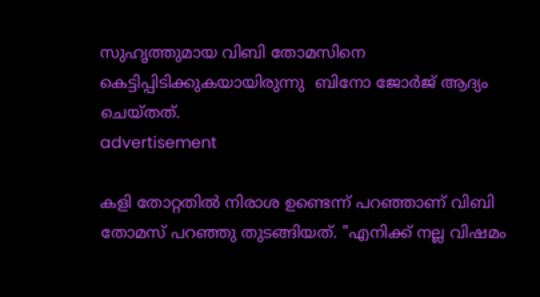സുഹൃത്തുമായ വിബി തോമസിനെ കെട്ടിപ്പിടിക്കുകയായിരുന്നു  ബിനോ ജോർജ് ആദ്യം ചെയ്തത്.
advertisement

കളി തോറ്റതിൽ നിരാശ ഉണ്ടെന്ന് പറഞ്ഞാണ് വിബി തോമസ് പറഞ്ഞു തുടങ്ങിയത്. "എനിക്ക് നല്ല വിഷമം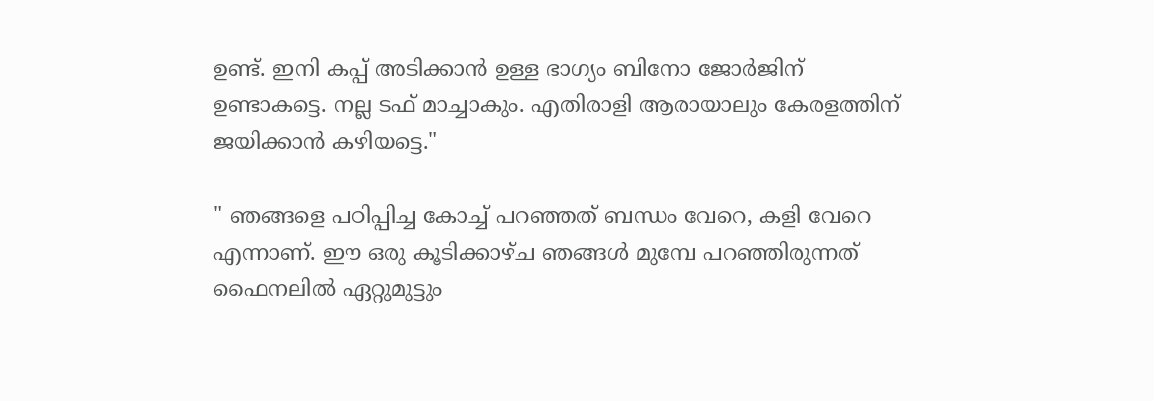ഉണ്ട്. ഇനി കപ്പ് അടിക്കാൻ ഉള്ള ഭാഗ്യം ബിനോ ജോർജിന് ഉണ്ടാകട്ടെ. നല്ല ടഫ് മാച്ചാകും. എതിരാളി ആരായാലും കേരളത്തിന് ജയിക്കാൻ കഴിയട്ടെ."

" ഞങ്ങളെ പഠിപ്പിച്ച കോച്ച് പറഞ്ഞത് ബന്ധം വേറെ, കളി വേറെ എന്നാണ്. ഈ ഒരു കൂടിക്കാഴ്ച ഞങ്ങൾ മുമ്പേ പറഞ്ഞിരുന്നത് ഫൈനലിൽ ഏറ്റുമുട്ടും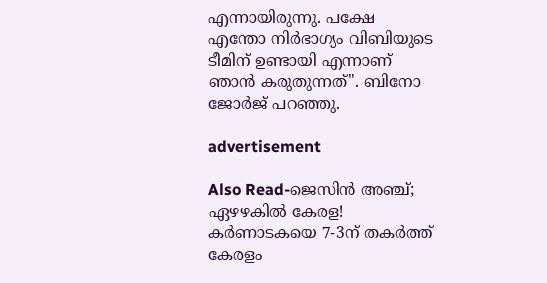എന്നായിരുന്നു. പക്ഷേ എന്തോ നിർഭാഗ്യം വിബിയുടെ ടീമിന് ഉണ്ടായി എന്നാണ് ഞാൻ കരുതുന്നത്". ബിനോ ജോർജ് പറഞ്ഞു.

advertisement

Also Read-ജെസിന്‍ അഞ്ച്; ഏഴഴകില്‍ കേരള! കര്‍ണാടകയെ 7-3ന് തകര്‍ത്ത് കേരളം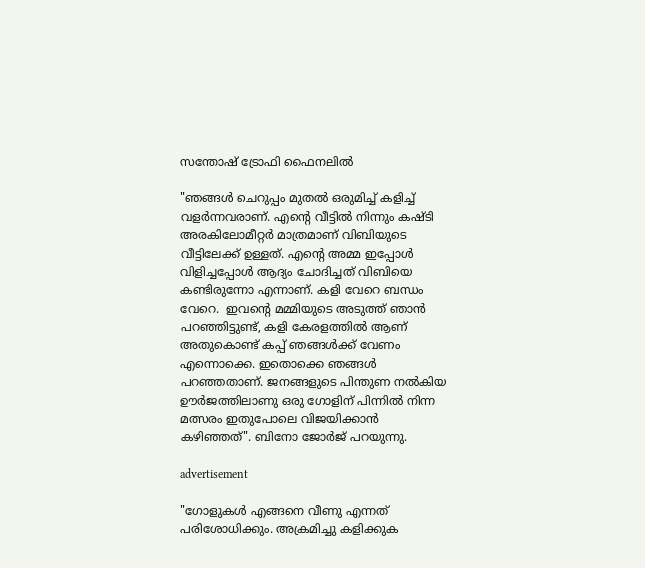സന്തോഷ് ട്രോഫി ഫൈനലില്‍

"ഞങ്ങൾ ചെറുപ്പം മുതൽ ഒരുമിച്ച് കളിച്ച് വളർന്നവരാണ്. എന്റെ വീട്ടിൽ നിന്നും കഷ്ടി അരകിലോമീറ്റർ മാത്രമാണ് വിബിയുടെ വീട്ടിലേക്ക് ഉള്ളത്. എന്റെ അമ്മ ഇപ്പോൾ വിളിച്ചപ്പോൾ ആദ്യം ചോദിച്ചത് വിബിയെ കണ്ടിരുന്നോ എന്നാണ്. കളി വേറെ ബന്ധം വേറെ.  ഇവന്റെ മമ്മിയുടെ അടുത്ത് ഞാൻ പറഞ്ഞിട്ടുണ്ട്, കളി കേരളത്തിൽ ആണ് അതുകൊണ്ട് കപ്പ് ഞങ്ങൾക്ക് വേണം എന്നൊക്കെ. ഇതൊക്കെ ഞങ്ങൾ പറഞ്ഞതാണ്. ജനങ്ങളുടെ പിന്തുണ നൽകിയ ഊർജത്തിലാണു ഒരു ഗോളിന് പിന്നിൽ നിന്ന മത്സരം ഇതുപോലെ വിജയിക്കാൻ കഴിഞ്ഞത്". ബിനോ ജോർജ് പറയുന്നു.

advertisement

"ഗോളുകൾ എങ്ങനെ വീണു എന്നത് പരിശോധിക്കും. അക്രമിച്ചു കളിക്കുക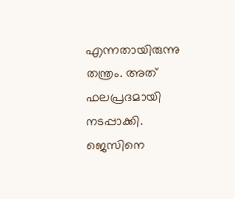എന്നതായിരുന്നു തന്ത്രം. അത് ഫലപ്രദമായി നടപ്പാക്കി. ജെസിനെ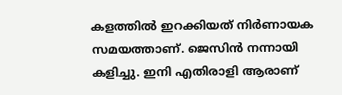കളത്തിൽ ഇറക്കിയത് നിർണായക സമയത്താണ്. ജെസിൻ നന്നായി കളിച്ചു. ഇനി എതിരാളി ആരാണ്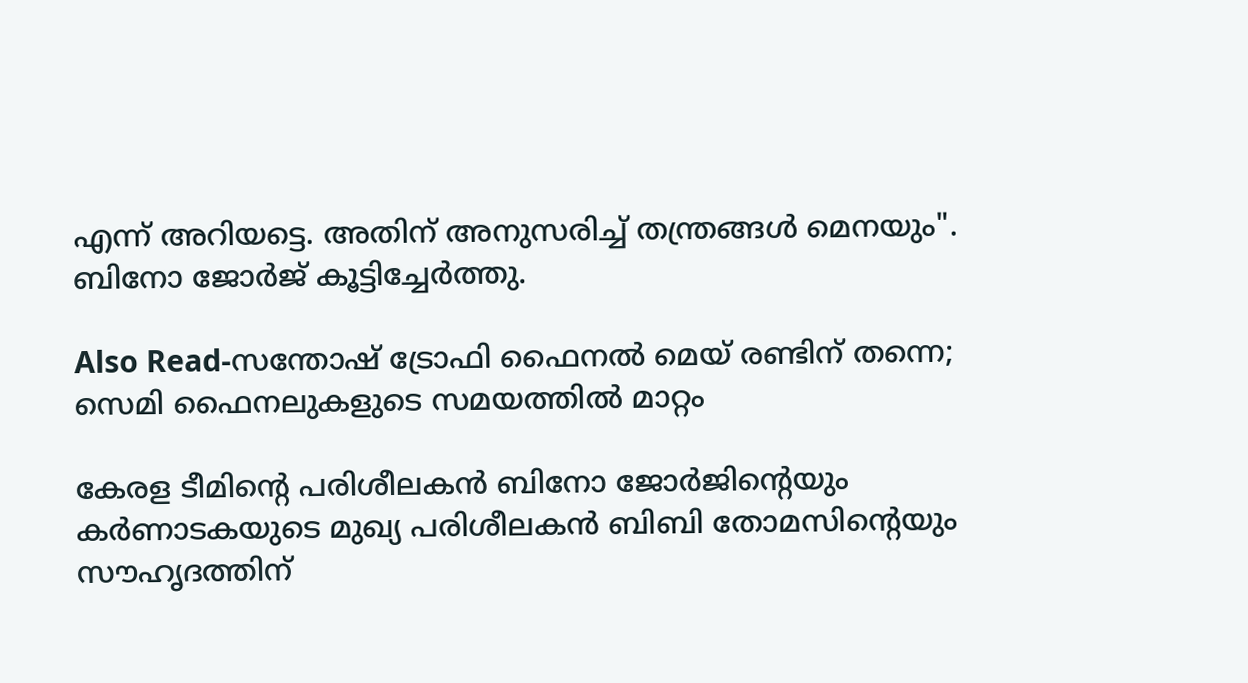എന്ന് അറിയട്ടെ. അതിന് അനുസരിച്ച് തന്ത്രങ്ങൾ മെനയും". ബിനോ ജോർജ് കൂട്ടിച്ചേർത്തു.

Also Read-സന്തോഷ് ട്രോഫി ഫൈനൽ മെയ് രണ്ടിന് തന്നെ; സെമി ഫൈനലുകളുടെ സമയത്തിൽ മാറ്റം

കേരള ടീമിന്റെ പരിശീലകൻ ബിനോ ജോർജിന്റെയും കർണാടകയുടെ മുഖ്യ പരിശീലകൻ ബിബി തോമസിന്റെയും സൗഹൃദത്തിന്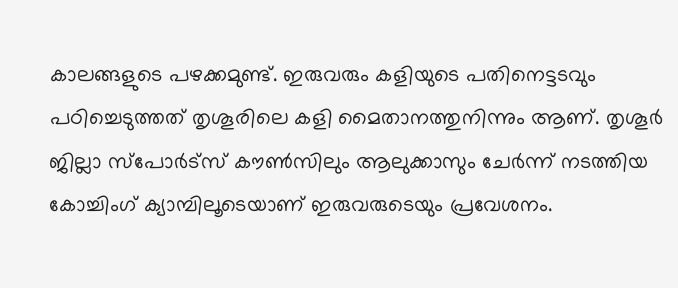കാലങ്ങളുടെ പഴക്കമുണ്ട്. ഇരുവരും കളിയുടെ പതിനെട്ടടവും പഠിച്ചെടുത്തത് തൃശൂരിലെ കളി മൈതാനത്തുനിന്നും ആണ്. തൃശൂർ ജില്ലാ സ്പോർട്സ് കൗൺസിലും ആലുക്കാസും ചേർന്ന് നടത്തിയ കോച്ചിംഗ് ക്യാമ്പിലൂടെയാണ് ഇരുവരുടെയും പ്രവേശനം.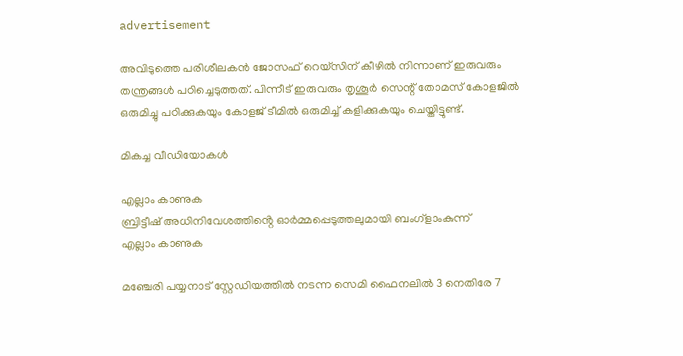advertisement

അവിടുത്തെ പരിശീലകൻ ജോസഫ് റെയ്സിന് കീഴിൽ നിന്നാണ് ഇരുവരും തന്ത്രങ്ങൾ പഠിച്ചെടുത്തത്. പിന്നീട് ഇരുവരും തൃശൂർ സെന്റ് തോമസ് കോളജിൽ ഒരുമിച്ചു പഠിക്കുകയും കോളജ് ടീമിൽ ഒരുമിച്ച് കളിക്കുകയും ചെയ്തിട്ടുണ്ട്.

മികച്ച വീഡിയോകൾ

എല്ലാം കാണുക
ബ്രിട്ടീഷ് അധിനിവേശത്തിൻ്റെ ഓർമ്മപ്പെടുത്തലുമായി ബംഗ്ളാംകുന്ന്
എല്ലാം കാണുക

മഞ്ചേരി പയ്യനാട് സ്റ്റേഡിയത്തിൽ നടന്ന സെമി ഫൈനലിൽ 3 നെതിരേ 7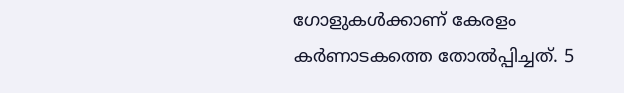ഗോളുകൾക്കാണ് കേരളം കർണാടകത്തെ തോൽപ്പിച്ചത്. 5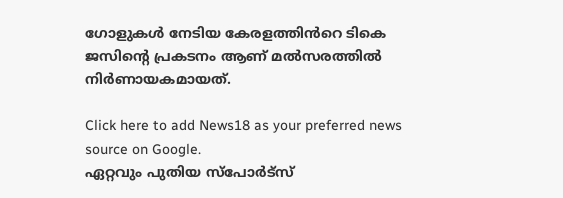ഗോളുകൾ നേടിയ കേരളത്തിൻറെ ടികെ ജസിന്റെ പ്രകടനം ആണ് മൽസരത്തിൽ നിർണായകമായത്.

Click here to add News18 as your preferred news source on Google.
ഏറ്റവും പുതിയ സ്പോർട്സ്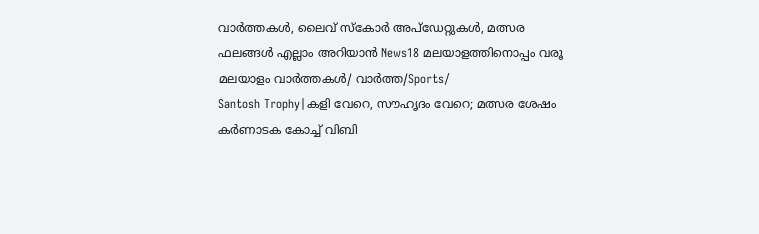വാർത്തകൾ, ലൈവ് സ്കോർ അപ്ഡേറ്റുകൾ, മത്സര ഫലങ്ങൾ എല്ലാം അറിയാൻ News18 മലയാളത്തിനൊപ്പം വരൂ
മലയാളം വാർത്തകൾ/ വാർത്ത/Sports/
Santosh Trophy|കളി വേറെ, സൗഹൃദം വേറെ; മത്സര ശേഷം കർണാടക കോച്ച് വിബി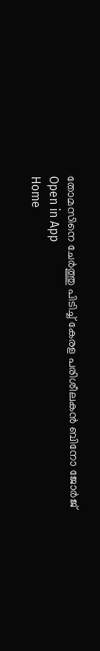തോമസിനെ ചേർത്തു പിടിച്ച് കേരള പരിശീലകൻ ബിനോ ജോർജ്
Open in App
Home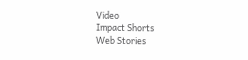Video
Impact Shorts
Web Stories